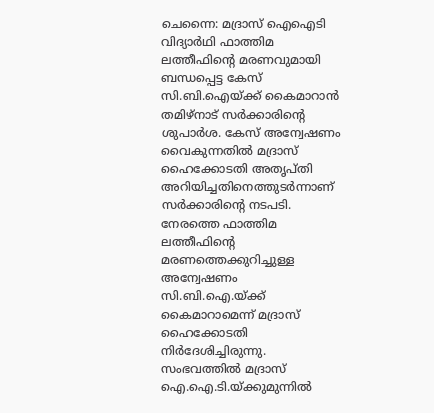ചെന്നൈ: മദ്രാസ് ഐഐടി വിദ്യാർഥി ഫാത്തിമ ലത്തീഫിന്റെ മരണവുമായി ബന്ധപ്പെട്ട കേസ് സി.ബി.ഐയ്ക്ക് കൈമാറാൻ തമിഴ്നാട് സർക്കാരിന്റെ ശുപാർശ. കേസ് അന്വേഷണം വൈകുന്നതിൽ മദ്രാസ് ഹൈക്കോടതി അതൃപ്തി അറിയിച്ചതിനെത്തുടർന്നാണ് സർക്കാരിന്റെ നടപടി. നേരത്തെ ഫാത്തിമ ലത്തീഫിന്റെ മരണത്തെക്കുറിച്ചുള്ള അന്വേഷണം സി.ബി.ഐ.യ്ക്ക് കൈമാറാമെന്ന് മദ്രാസ് ഹൈക്കോടതി നിർദേശിച്ചിരുന്നു. സംഭവത്തിൽ മദ്രാസ് ഐ.ഐ.ടി.യ്ക്കുമുന്നിൽ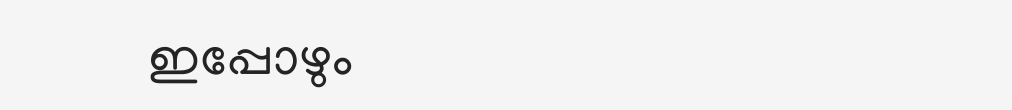ഇപ്പോഴും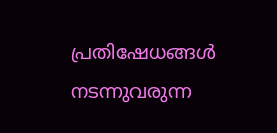പ്രതിഷേധങ്ങൾ നടന്നുവരുന്ന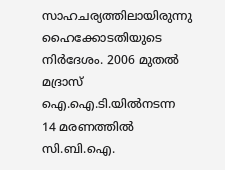സാഹചര്യത്തിലായിരുന്നു ഹൈക്കോടതിയുടെ നിർദേശം. 2006 മുതൽ മദ്രാസ് ഐ.ഐ.ടി.യിൽനടന്ന 14 മരണത്തിൽ സി.ബി.ഐ.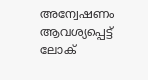അന്വേഷണം ആവശ്യപ്പെട്ട് ലോക്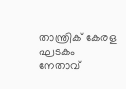താന്ത്രിക് കേരള ഘടകം നേതാവ്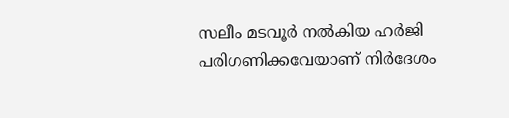സലീം മടവൂർ നൽകിയ ഹർജി പരിഗണിക്കവേയാണ് നിർദേശം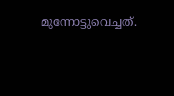മുന്നോട്ടുവെച്ചത്.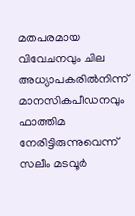മതപരമായ വിവേചനവും ചില അധ്യാപകരിൽനിന്ന് മാനസികപീഡനവും ഫാത്തിമ നേരിട്ടിരുന്നുവെന്ന് സലീം മടവൂർ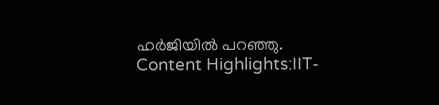ഹർജിയിൽ പറഞ്ഞു. Content Highlights:IIT-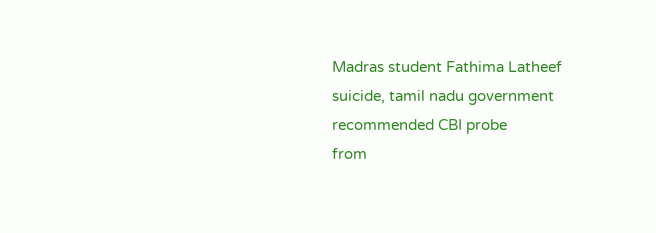Madras student Fathima Latheef suicide, tamil nadu government recommended CBI probe
from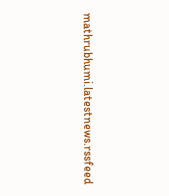mathrubhumi.latestnews.rssfeed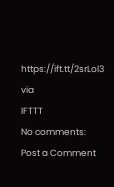https://ift.tt/2srLol3
via
IFTTT
No comments:
Post a Comment